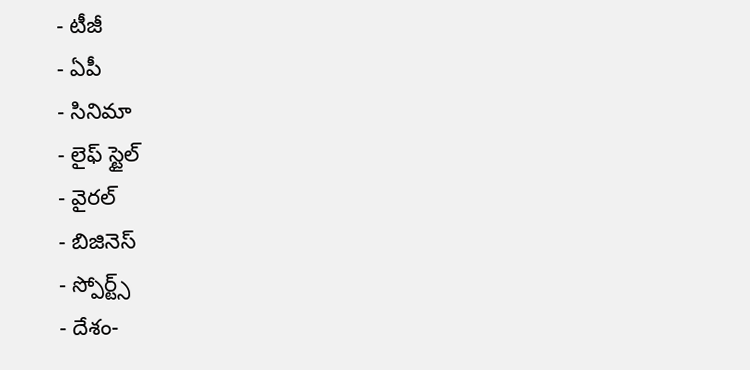- టీజీ
- ఏపీ
- సినిమా
- లైఫ్ స్టైల్
- వైరల్
- బిజినెస్
- స్పోర్ట్స్
- దేశం-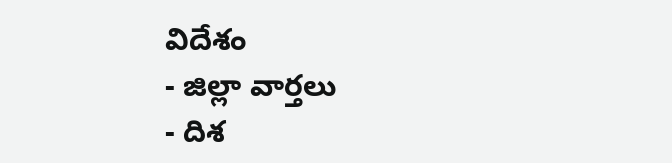విదేశం
- జిల్లా వార్తలు
- దిశ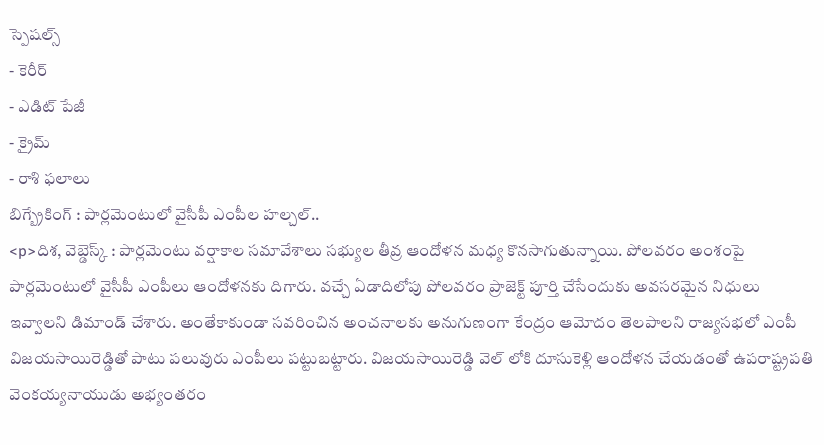స్పెషల్స్
- కెరీర్
- ఎడిట్ పేజీ
- క్రైమ్
- రాశి ఫలాలు
బిగ్బ్రేకింగ్ : పార్లమెంటులో వైసీపీ ఎంపీల హల్చల్..
<p>దిశ, వెబ్డెస్క్ : పార్లమెంటు వర్షాకాల సమావేశాలు సభ్యుల తీవ్ర ఆందోళన మధ్య కొనసాగుతున్నాయి. పోలవరం అంశంపై పార్లమెంటులో వైసీపీ ఎంపీలు ఆందోళనకు దిగారు. వచ్చే ఏడాదిలోపు పోలవరం ప్రాజెక్ట్ పూర్తి చేసేందుకు అవసరమైన నిధులు ఇవ్వాలని డిమాండ్ చేశారు. అంతేకాకుండా సవరించిన అంచనాలకు అనుగుణంగా కేంద్రం ఆమోదం తెలపాలని రాజ్యసభలో ఎంపీ విజయసాయిరెడ్డితో పాటు పలువురు ఎంపీలు పట్టుబట్టారు. విజయసాయిరెడ్డి వెల్ లోకి దూసుకెళ్లి ఆందోళన చేయడంతో ఉపరాష్ట్రపతి వెంకయ్యనాయుడు అభ్యంతరం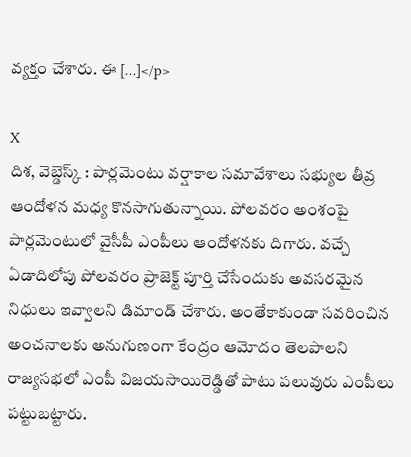వ్యక్తం చేశారు. ఈ […]</p>

X
దిశ, వెబ్డెస్క్ : పార్లమెంటు వర్షాకాల సమావేశాలు సభ్యుల తీవ్ర ఆందోళన మధ్య కొనసాగుతున్నాయి. పోలవరం అంశంపై పార్లమెంటులో వైసీపీ ఎంపీలు ఆందోళనకు దిగారు. వచ్చే ఏడాదిలోపు పోలవరం ప్రాజెక్ట్ పూర్తి చేసేందుకు అవసరమైన నిధులు ఇవ్వాలని డిమాండ్ చేశారు. అంతేకాకుండా సవరించిన అంచనాలకు అనుగుణంగా కేంద్రం ఆమోదం తెలపాలని రాజ్యసభలో ఎంపీ విజయసాయిరెడ్డితో పాటు పలువురు ఎంపీలు పట్టుబట్టారు.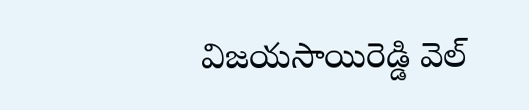విజయసాయిరెడ్డి వెల్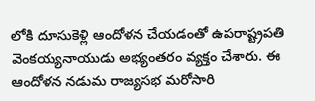లోకి దూసుకెళ్లి ఆందోళన చేయడంతో ఉపరాష్ట్రపతి వెంకయ్యనాయుడు అభ్యంతరం వ్యక్తం చేశారు. ఈ ఆందోళన నడుమ రాజ్యసభ మరోసారి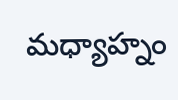మధ్యాహ్నం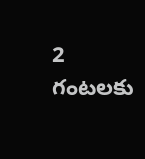2 గంటలకు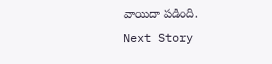వాయిదా పడింది.
Next Story